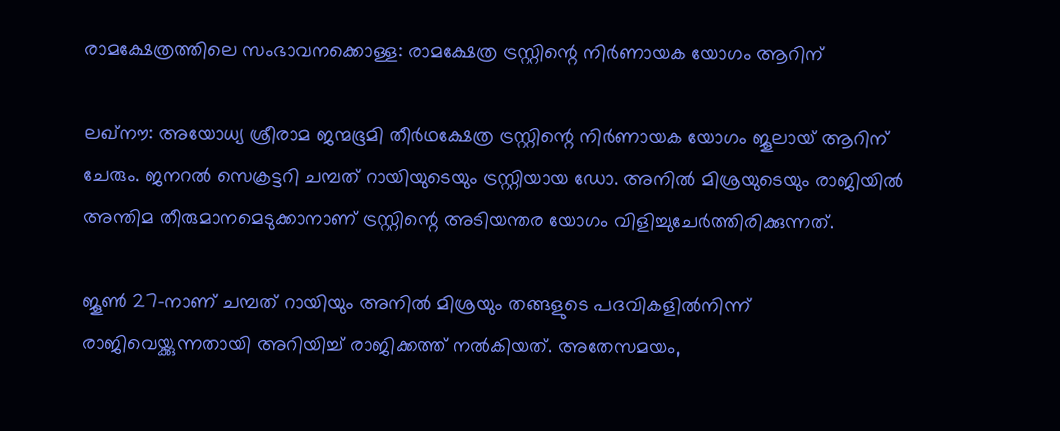രാമക്ഷേത്രത്തിലെ സംഭാവനക്കൊള്ള: രാമക്ഷേത്ര ട്രസ്റ്റിന്റെ നിർണായക യോഗം ആറിന്

ലഖ്നൗ: അയോധ്യ ശ്രീരാമ ജന്മഭൂമി തീർഥക്ഷേത്ര ട്രസ്റ്റിന്റെ നിർണായക യോഗം ജൂലായ് ആറിന് ചേരും. ജനറൽ സെക്രട്ടറി ചമ്പത് റായിയുടെയും ട്രസ്റ്റിയായ ഡോ. അനിൽ മിശ്രയുടെയും രാജിയിൽ അന്തിമ തീരുമാനമെടുക്കാനാണ് ട്രസ്റ്റിന്റെ അടിയന്തര യോഗം വിളിച്ചുചേർത്തിരിക്കുന്നത്.

ജൂൺ 27-നാണ് ചമ്പത് റായിയും അനിൽ മിശ്രയും തങ്ങളുടെ പദവികളിൽനിന്ന് രാജിവെയ്ക്കുന്നതായി അറിയിച്ച് രാജിക്കത്ത് നൽകിയത്. അതേസമയം,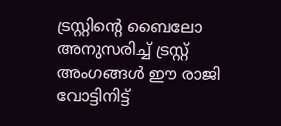ട്രസ്റ്റിന്റെ ബൈലോ അനുസരിച്ച് ട്രസ്റ്റ് അംഗങ്ങൾ ഈ രാജി വോട്ടിനിട്ട്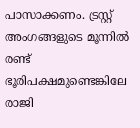പാസാക്കണം. ട്രസ്റ്റ് അംഗങ്ങളുടെ മൂന്നിൽ രണ്ട് ഭൂരിപക്ഷമുണ്ടെങ്കിലേ രാജി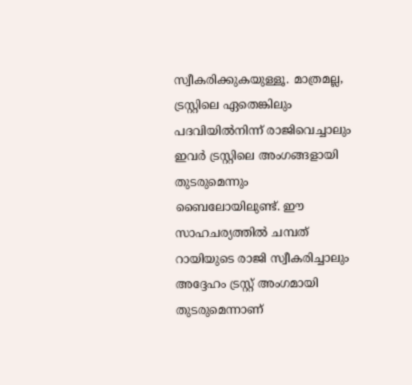സ്വീകരിക്കുകയുള്ളൂ. മാത്രമല്ല, ട്രസ്റ്റിലെ ഏതെങ്കിലും പദവിയിൽനിന്ന് രാജിവെച്ചാലും ഇവർ ട്രസ്റ്റിലെ അംഗങ്ങളായി തുടരുമെന്നും ബൈലോയിലുണ്ട്. ഈ സാഹചര്യത്തിൽ ചമ്പത് റായിയുടെ രാജി സ്വീകരിച്ചാലും അദ്ദേഹം ട്രസ്റ്റ് അംഗമായി തുടരുമെന്നാണ്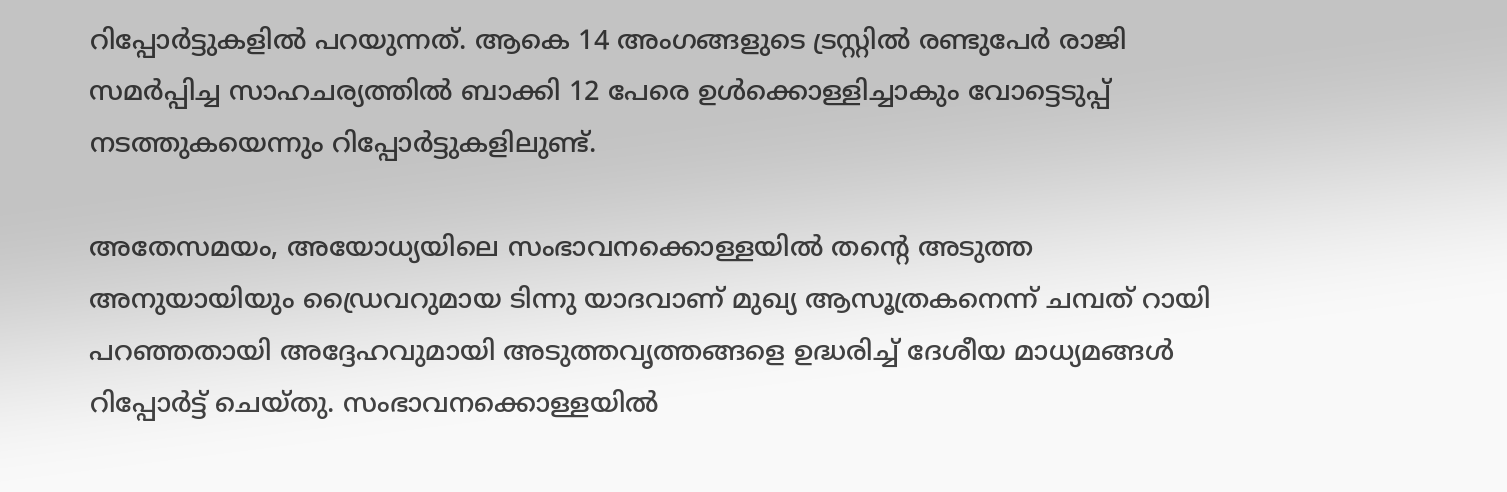റിപ്പോർട്ടുകളിൽ പറയുന്നത്. ആകെ 14 അംഗങ്ങളുടെ ട്രസ്റ്റിൽ രണ്ടുപേർ രാജി സമർപ്പിച്ച സാഹചര്യത്തിൽ ബാക്കി 12 പേരെ ഉൾക്കൊള്ളിച്ചാകും വോട്ടെടുപ്പ് നടത്തുകയെന്നും റിപ്പോർട്ടുകളിലുണ്ട്.

അതേസമയം, അയോധ്യയിലെ സംഭാവനക്കൊള്ളയിൽ തന്റെ അടുത്ത അനുയായിയും ഡ്രൈവറുമായ ടിന്നു യാദവാണ് മുഖ്യ ആസൂത്രകനെന്ന് ചമ്പത് റായി പറഞ്ഞതായി അദ്ദേഹവുമായി അടുത്തവൃത്തങ്ങളെ ഉദ്ധരിച്ച് ദേശീയ മാധ്യമങ്ങൾ റിപ്പോർട്ട് ചെയ്തു. സംഭാവനക്കൊള്ളയിൽ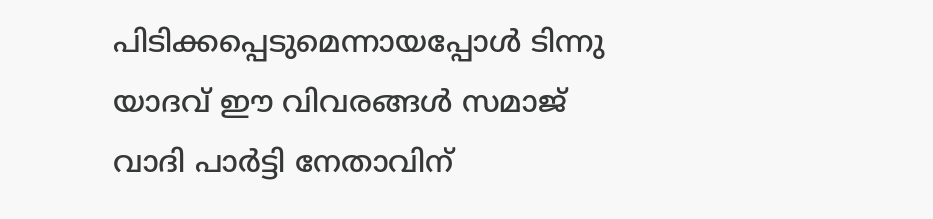പിടിക്കപ്പെടുമെന്നായപ്പോൾ ടിന്നു യാദവ് ഈ വിവരങ്ങൾ സമാജ് വാദി പാർട്ടി നേതാവിന്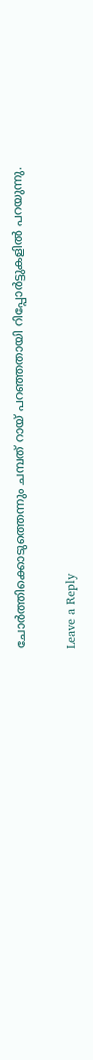ചോർത്തിക്കൊടുത്തെന്നും ചമ്പത് റായ് പറഞ്ഞതായി റിപ്പോർട്ടുകളിൽ പറയുന്നു.

Leave a Reply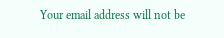Your email address will not be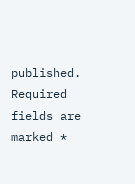published. Required fields are marked *